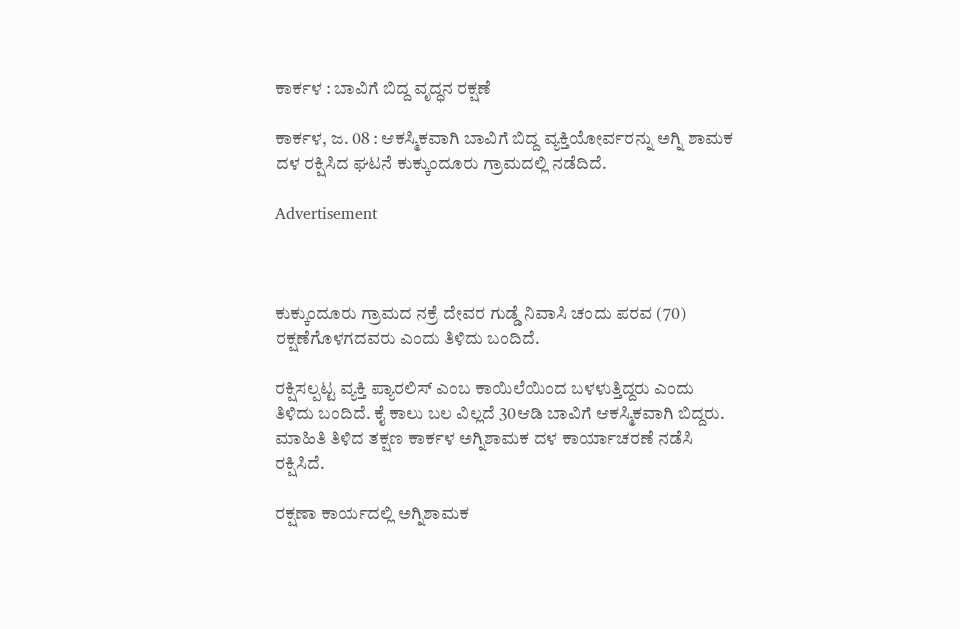ಕಾರ್ಕಳ : ಬಾವಿಗೆ ಬಿದ್ದ ವೃದ್ಧನ ರಕ್ಷಣೆ

ಕಾರ್ಕಳ, ಜ. 08 : ಆಕಸ್ಮಿಕವಾಗಿ ಬಾವಿಗೆ ಬಿದ್ದ ವ್ಯಕ್ತಿಯೋರ್ವರನ್ನು ಅಗ್ನಿ ಶಾಮಕ ದಳ ರಕ್ಷಿಸಿದ ಘಟನೆ ಕುಕ್ಕುಂದೂರು ಗ್ರಾಮದಲ್ಲಿ ನಡೆದಿದೆ.

Advertisement



ಕುಕ್ಕುಂದೂರು ಗ್ರಾಮದ ನಕ್ರೆ ದೇವರ ಗುಡ್ಡೆ ನಿವಾಸಿ ಚಂದು ಪರವ (70) ರಕ್ಷಣೆಗೊಳಗದವರು ಎಂದು ತಿಳಿದು ಬಂದಿದೆ.

ರಕ್ಷಿಸಲ್ಪಟ್ಟ ವ್ಯಕ್ತಿ ಪ್ಯಾರಲಿಸ್ ಎಂಬ ಕಾಯಿಲೆಯಿಂದ ಬಳಳುತ್ತಿದ್ದರು ಎಂದು ತಿಳಿದು ಬಂದಿದೆ. ಕೈ ಕಾಲು ಬಲ ವಿಲ್ಲದೆ 30ಆಡಿ ಬಾವಿಗೆ ಆಕಸ್ಮಿಕವಾಗಿ ಬಿದ್ದರು. ಮಾಹಿತಿ ತಿಳಿದ ತಕ್ಷಣ ಕಾರ್ಕಳ ಅಗ್ನಿಶಾಮಕ ದಳ ಕಾರ್ಯಾಚರಣೆ ನಡೆಸಿ ರಕ್ಷಿಸಿದೆ.

ರಕ್ಷಣಾ ಕಾರ್ಯದಲ್ಲಿ ಅಗ್ನಿಶಾಮಕ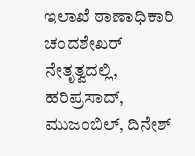ಇಲಾಖೆ ಠಾಣಾಧಿಕಾರಿ ಚಂದಶೇಖರ್ ನೇತೃತ್ವದಲ್ಲಿ,  ಹರಿಪ್ರಸಾದ್, ಮುಜಂಬಿಲ್, ದಿನೇಶ್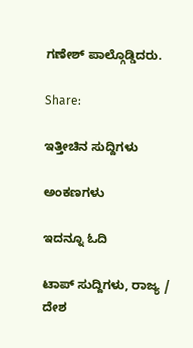ಗಣೇಶ್ ಪಾಲ್ಗೊಡ್ಡಿದರು.

Share:

ಇತ್ತೀಚಿನ ಸುದ್ದಿಗಳು

ಅಂಕಣಗಳು

ಇದನ್ನೂ ಓದಿ

ಟಾಪ್ ಸುದ್ದಿಗಳು, ರಾಜ್ಯ / ದೇಶ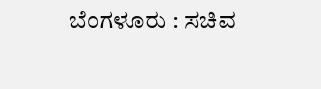ಬೆಂಗಳೂರು : ಸಚಿವ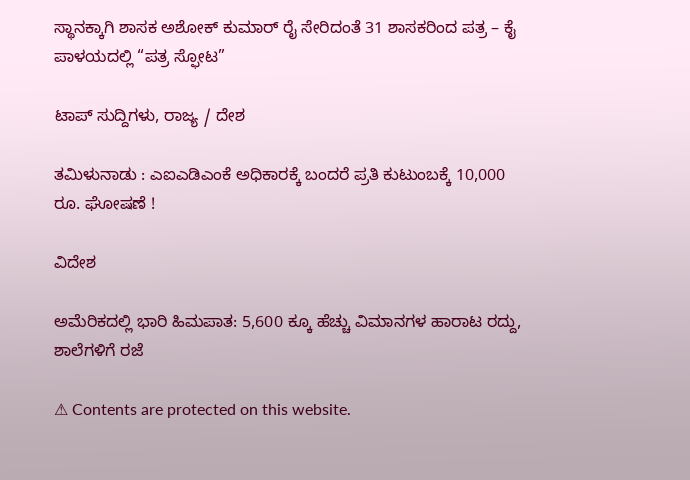ಸ್ಥಾನಕ್ಕಾಗಿ ಶಾಸಕ ಅಶೋಕ್ ಕುಮಾರ್ ರೈ ಸೇರಿದಂತೆ 31 ಶಾಸಕರಿಂದ ಪತ್ರ – ಕೈ ಪಾಳಯದಲ್ಲಿ “ಪತ್ರ ಸ್ಫೋಟ”

ಟಾಪ್ ಸುದ್ದಿಗಳು, ರಾಜ್ಯ / ದೇಶ

ತಮಿಳುನಾಡು : ಎಐಎಡಿಎಂಕೆ ಅಧಿಕಾರಕ್ಕೆ ಬಂದರೆ ಪ್ರತಿ ಕುಟುಂಬಕ್ಕೆ 10,000 ರೂ. ಘೋಷಣೆ !

ವಿದೇಶ

ಅಮೆರಿಕದಲ್ಲಿ ಭಾರಿ ಹಿಮಪಾತ: 5,600 ಕ್ಕೂ ಹೆಚ್ಚು ವಿಮಾನಗಳ ಹಾರಾಟ ರದ್ದು, ಶಾಲೆಗಳಿಗೆ ರಜೆ

⚠ Contents are protected on this website.